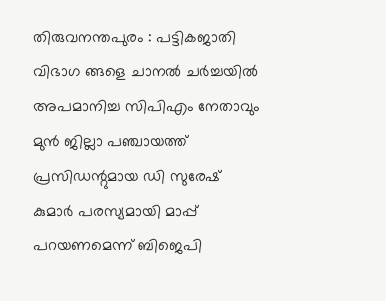തിരുവനന്തപുരം : പട്ടികജാതി വിഭാഗ ങ്ങളെ ചാനൽ ചർച്ചയിൽ അപമാനിച്ച സിപിഎം നേതാവും മുൻ ജില്ലാ പഞ്ചായത്ത് പ്രസിഡന്റുമായ ഡി സുരേഷ് കുമാർ പരസ്യമായി മാപ്പ് പറയണമെന്ന് ബിജെപി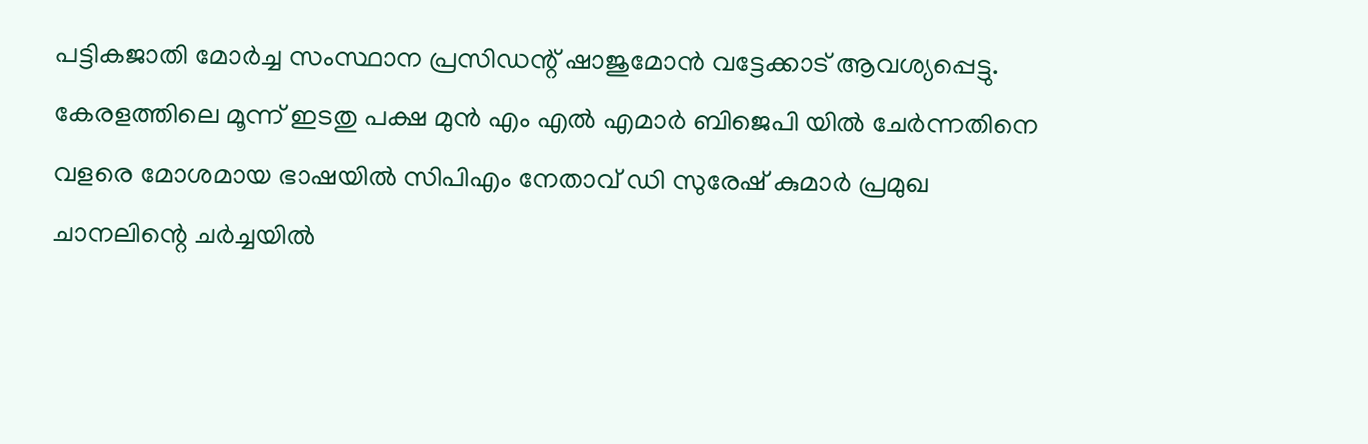പട്ടികജാതി മോർച്ച സംസ്ഥാന പ്രസിഡന്റ് ഷാജുമോൻ വട്ടേക്കാട് ആവശ്യപ്പെട്ടു. കേരളത്തിലെ മൂന്ന് ഇടതു പക്ഷ മുൻ എം എൽ എമാർ ബിജെപി യിൽ ചേർന്നതിനെ വളരെ മോശമായ ഭാഷയിൽ സിപിഎം നേതാവ് ഡി സുരേഷ് കുമാർ പ്രമുഖ ചാനലിന്റെ ചർച്ചയിൽ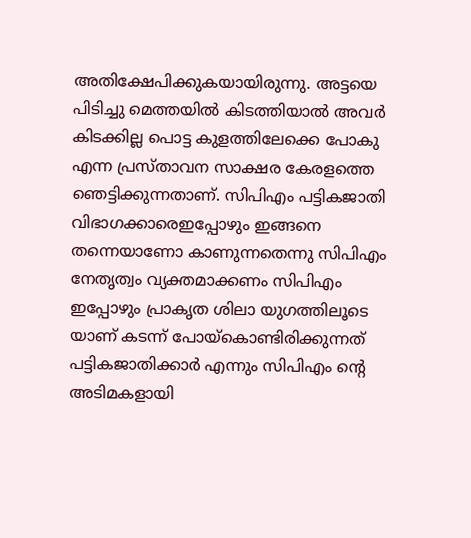അതിക്ഷേപിക്കുകയായിരുന്നു. അട്ടയെ പിടിച്ചു മെത്തയിൽ കിടത്തിയാൽ അവർ കിടക്കില്ല പൊട്ട കുളത്തിലേക്കെ പോകു എന്ന പ്രസ്താവന സാക്ഷര കേരളത്തെ ഞെട്ടിക്കുന്നതാണ്. സിപിഎം പട്ടികജാതി വിഭാഗക്കാരെഇപ്പോഴും ഇങ്ങനെ തന്നെയാണോ കാണുന്നതെന്നു സിപിഎം നേതൃത്വം വ്യക്തമാക്കണം സിപിഎം ഇപ്പോഴും പ്രാകൃത ശിലാ യുഗത്തിലൂടെ യാണ് കടന്ന് പോയ്കൊണ്ടിരിക്കുന്നത് പട്ടികജാതിക്കാർ എന്നും സിപിഎം ന്റെ അടിമകളായി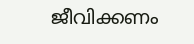ജീവിക്കണം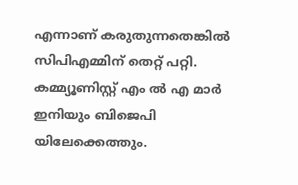എന്നാണ് കരുതുന്നതെങ്കിൽ സിപിഎമ്മിന് തെറ്റ് പറ്റി. കമ്മ്യൂണിസ്റ്റ് എം ൽ എ മാർ ഇനിയും ബിജെപി യിലേക്കെത്തും.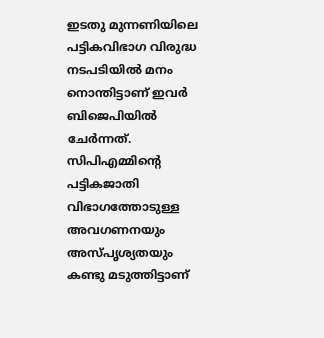ഇടതു മുന്നണിയിലെ പട്ടികവിഭാഗ വിരുദ്ധ നടപടിയിൽ മനം നൊന്തിട്ടാണ് ഇവർ ബിജെപിയിൽ ചേർന്നത്. സിപിഎമ്മിന്റെ പട്ടികജാതി വിഭാഗത്തോടുള്ള അവഗണനയും അസ്പൃശ്യതയും കണ്ടു മടുത്തിട്ടാണ്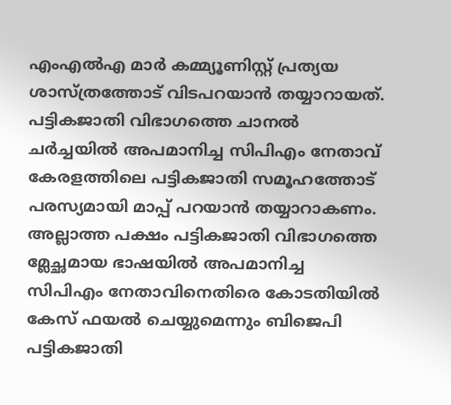എംഎൽഎ മാർ കമ്മ്യൂണിസ്റ്റ് പ്രത്യയ ശാസ്ത്രത്തോട് വിടപറയാൻ തയ്യാറായത്. പട്ടികജാതി വിഭാഗത്തെ ചാനൽ ചർച്ചയിൽ അപമാനിച്ച സിപിഎം നേതാവ് കേരളത്തിലെ പട്ടികജാതി സമൂഹത്തോട് പരസ്യമായി മാപ്പ് പറയാൻ തയ്യാറാകണം. അല്ലാത്ത പക്ഷം പട്ടികജാതി വിഭാഗത്തെ മ്ലേച്ഛമായ ഭാഷയിൽ അപമാനിച്ച സിപിഎം നേതാവിനെതിരെ കോടതിയിൽ കേസ് ഫയൽ ചെയ്യുമെന്നും ബിജെപി പട്ടികജാതി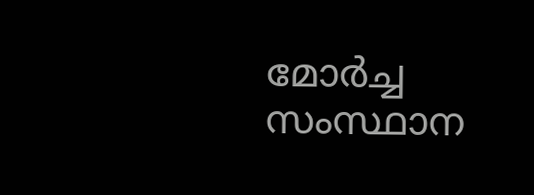മോർച്ച സംസ്ഥാന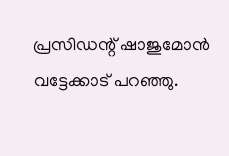പ്രസിഡന്റ് ഷാജുമോൻ വട്ടേക്കാട് പറഞ്ഞു.